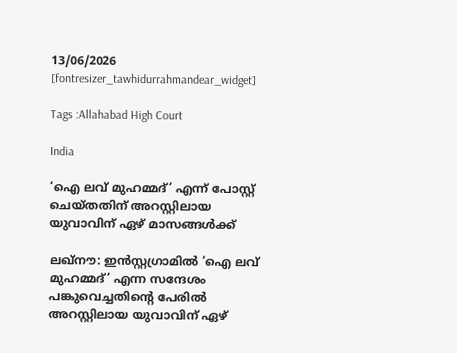13/06/2026
[fontresizer_tawhidurrahmandear_widget]

Tags :Allahabad High Court

India

‘ഐ ലവ് മുഹമ്മദ്’ എന്ന് പോസ്റ്റ് ചെയ്തതിന് അറസ്റ്റിലായ യുവാവിന് ഏഴ് മാസങ്ങൾക്ക്

ലഖ്‌നൗ: ഇൻസ്റ്റഗ്രാമിൽ ‘ഐ ലവ് മുഹമ്മദ്’ എന്ന സന്ദേശം പങ്കുവെച്ചതിന്റെ പേരിൽ അറസ്റ്റിലായ യുവാവിന് ഏഴ്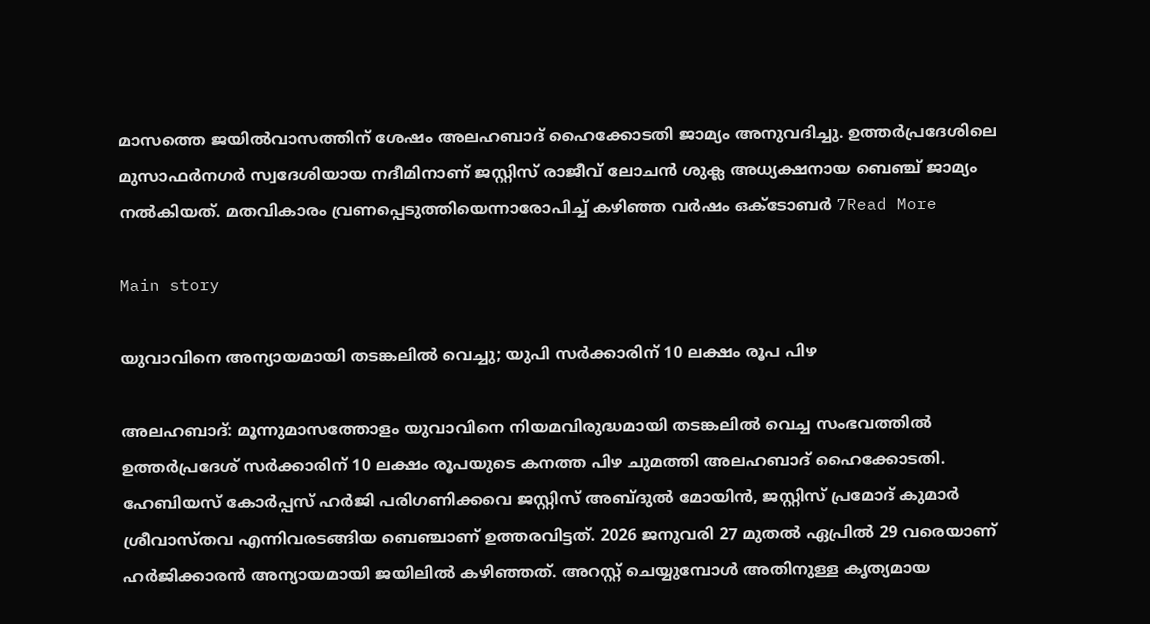മാസത്തെ ജയിൽവാസത്തിന് ശേഷം അലഹബാദ് ഹൈക്കോടതി ജാമ്യം അനുവദിച്ചു. ഉത്തർപ്രദേശിലെ മുസാഫർനഗർ സ്വദേശിയായ നദീമിനാണ് ജസ്റ്റിസ് രാജീവ് ലോചൻ ശുക്ല അധ്യക്ഷനായ ബെഞ്ച് ജാമ്യം നൽകിയത്. മതവികാരം വ്രണപ്പെടുത്തിയെന്നാരോപിച്ച് കഴിഞ്ഞ വർഷം ഒക്ടോബർ 7Read More

Main story

യുവാവിനെ അന്യായമായി തടങ്കലിൽ വെച്ചു; യുപി സർക്കാരിന് 10 ലക്ഷം രൂപ പിഴ

അലഹബാദ്: മൂന്നുമാസത്തോളം യുവാവിനെ നിയമവിരുദ്ധമായി തടങ്കലിൽ വെച്ച സംഭവത്തിൽ ഉത്തർപ്രദേശ് സർക്കാരിന് 10 ലക്ഷം രൂപയുടെ കനത്ത പിഴ ചുമത്തി അലഹബാദ് ഹൈക്കോടതി. ഹേബിയസ് കോർപ്പസ് ഹർജി പരിഗണിക്കവെ ജസ്റ്റിസ് അബ്ദുൽ മോയിൻ, ജസ്റ്റിസ് പ്രമോദ് കുമാർ ശ്രീവാസ്തവ എന്നിവരടങ്ങിയ ബെഞ്ചാണ് ഉത്തരവിട്ടത്. 2026 ജനുവരി 27 മുതൽ ഏപ്രിൽ 29 വരെയാണ് ഹർജിക്കാരൻ അന്യായമായി ജയിലിൽ കഴിഞ്ഞത്. അറസ്റ്റ് ചെയ്യുമ്പോൾ അതിനുള്ള കൃത്യമായ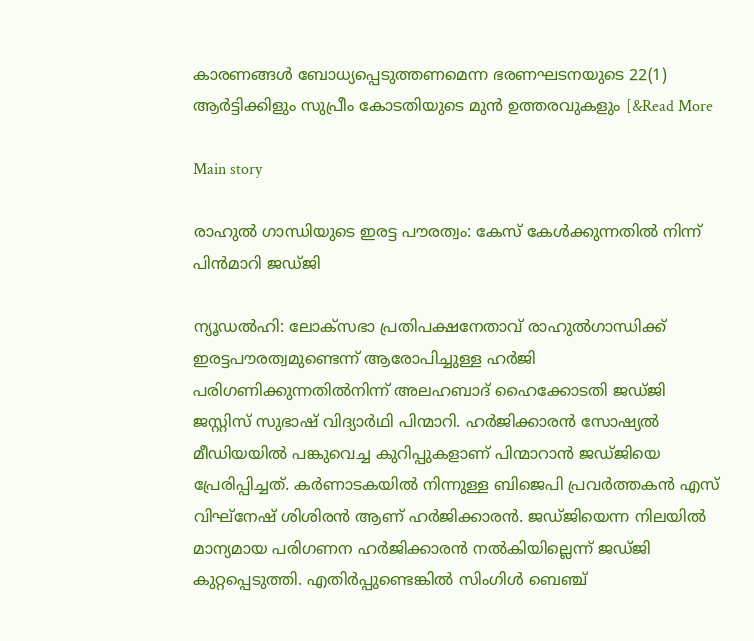കാരണങ്ങൾ ബോധ്യപ്പെടുത്തണമെന്ന ഭരണഘടനയുടെ 22(1) ആർട്ടിക്കിളും സുപ്രീം കോടതിയുടെ മുൻ ഉത്തരവുകളും [&Read More

Main story

രാഹുല്‍ ഗാന്ധിയുടെ ഇരട്ട പൗരത്വം: കേസ് കേള്‍ക്കുന്നതില്‍ നിന്ന് പിന്‍മാറി ജഡ്ജി

ന്യൂഡല്‍ഹി: ലോക്‌സഭാ പ്രതിപക്ഷനേതാവ് രാഹുൽഗാന്ധിക്ക് ഇരട്ടപൗരത്വമുണ്ടെന്ന് ആരോപിച്ചുള്ള ഹർജി പരിഗണിക്കുന്നതിൽനിന്ന് അലഹബാദ് ഹൈക്കോടതി ജഡ്ജി ജസ്റ്റിസ് സുഭാഷ് വിദ്യാർഥി പിന്മാറി. ഹര്‍ജിക്കാരന്‍ സോഷ്യല്‍ മീഡിയയില്‍ പങ്കുവെച്ച കുറിപ്പുകളാണ് പിന്മാറാന്‍ ജഡ്ജിയെ പ്രേരിപ്പിച്ചത്. കര്‍ണാടകയില്‍ നിന്നുള്ള ബിജെപി പ്രവര്‍ത്തകന്‍ എസ് വിഘ്‌നേഷ് ശിശിരന്‍ ആണ് ഹർജിക്കാരൻ. ജഡ്ജിയെന്ന നിലയില്‍ മാന്യമായ പരിഗണന ഹർജിക്കാരൻ നല്‍കിയില്ലെന്ന് ജഡ്ജി കുറ്റപ്പെടുത്തി. എതിര്‍പ്പുണ്ടെങ്കില്‍ സിംഗിള്‍ ബെഞ്ച്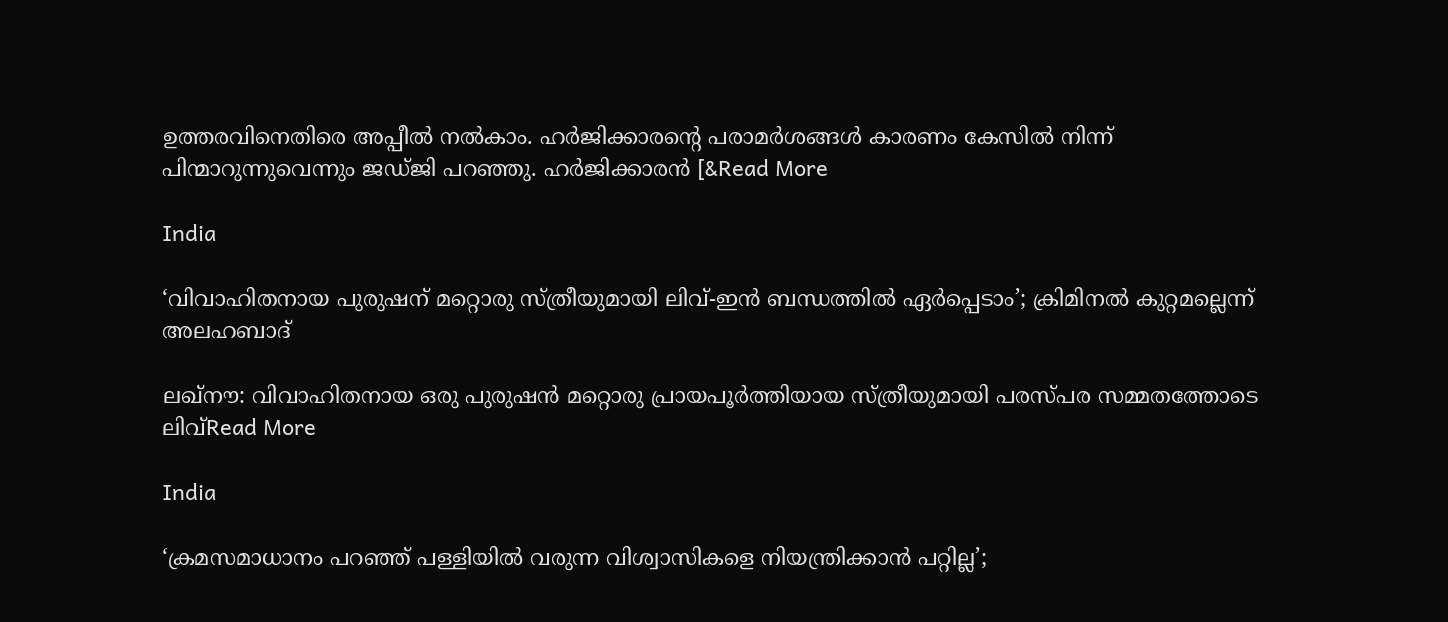ഉത്തരവിനെതിരെ അപ്പീല്‍ നല്‍കാം. ഹര്‍ജിക്കാരന്റെ പരാമര്‍ശങ്ങള്‍ കാരണം കേസിൽ നിന്ന് പിന്മാറുന്നുവെന്നും ജഡ്ജി പറഞ്ഞു. ഹര്‍ജിക്കാരന്‍ [&Read More

India

‘വിവാഹിതനായ പുരുഷന് മറ്റൊരു സ്ത്രീയുമായി ലിവ്-ഇൻ ബന്ധത്തിൽ ഏർപ്പെടാം’; ക്രിമിനൽ കുറ്റമല്ലെന്ന് അലഹബാദ്

ലഖ്‌നൗ: വിവാഹിതനായ ഒരു പുരുഷൻ മറ്റൊരു പ്രായപൂർത്തിയായ സ്ത്രീയുമായി പരസ്പര സമ്മതത്തോടെ ലിവ്Read More

India

‘ക്രമസമാധാനം പറഞ്ഞ് പള്ളിയിൽ വരുന്ന വിശ്വാസികളെ നിയന്ത്രിക്കാൻ പറ്റില്ല’;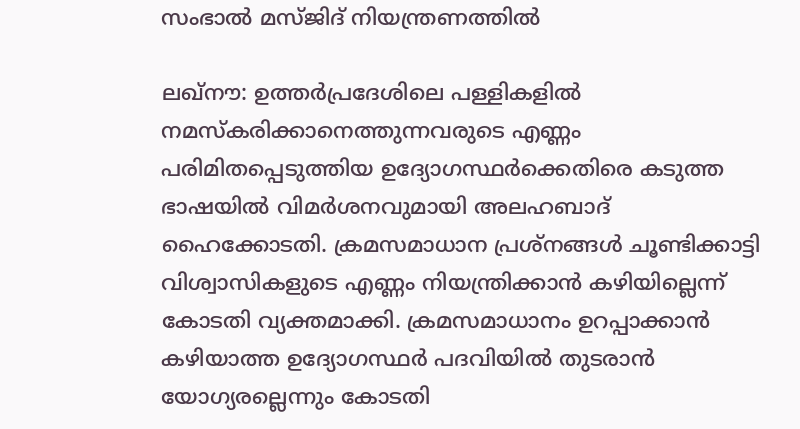സംഭാൽ മസ്ജിദ് നിയന്ത്രണത്തിൽ

ലഖ്‌നൗ: ഉത്തർപ്രദേശിലെ പള്ളികളിൽ നമസ്‌കരിക്കാനെത്തുന്നവരുടെ എണ്ണം പരിമിതപ്പെടുത്തിയ ഉദ്യോഗസ്ഥർക്കെതിരെ കടുത്ത ഭാഷയിൽ വിമർശനവുമായി അലഹബാദ് ഹൈക്കോടതി. ക്രമസമാധാന പ്രശ്‌നങ്ങൾ ചൂണ്ടിക്കാട്ടി വിശ്വാസികളുടെ എണ്ണം നിയന്ത്രിക്കാൻ കഴിയില്ലെന്ന് കോടതി വ്യക്തമാക്കി. ക്രമസമാധാനം ഉറപ്പാക്കാൻ കഴിയാത്ത ഉദ്യോഗസ്ഥർ പദവിയിൽ തുടരാൻ യോഗ്യരല്ലെന്നും കോടതി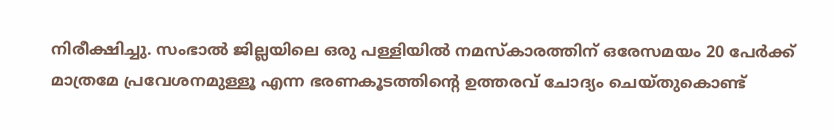നിരീക്ഷിച്ചു. സംഭാൽ ജില്ലയിലെ ഒരു പള്ളിയിൽ നമസ്‌കാരത്തിന് ഒരേസമയം 20 പേർക്ക് മാത്രമേ പ്രവേശനമുള്ളൂ എന്ന ഭരണകൂടത്തിന്റെ ഉത്തരവ് ചോദ്യം ചെയ്തുകൊണ്ട്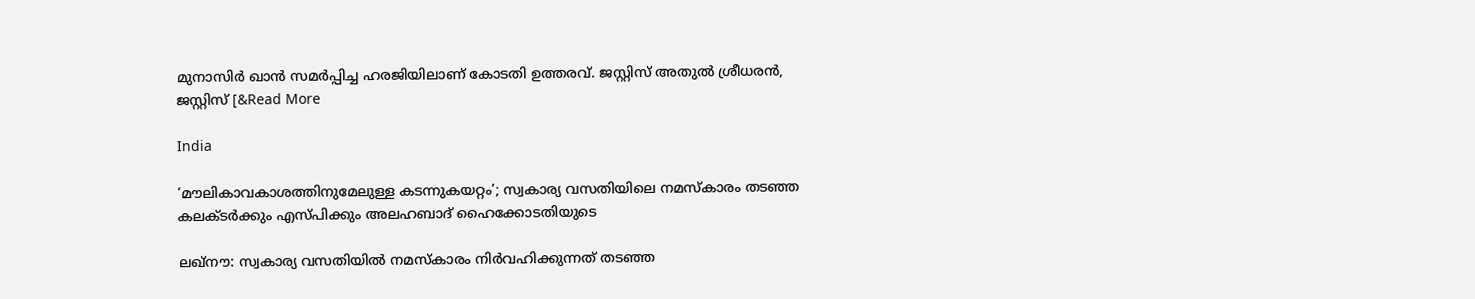മുനാസിർ ഖാൻ സമർപ്പിച്ച ഹരജിയിലാണ് കോടതി ഉത്തരവ്. ജസ്റ്റിസ് അതുൽ ശ്രീധരൻ, ജസ്റ്റിസ് [&Read More

India

‘മൗലികാവകാശത്തിനുമേലുള്ള കടന്നുകയറ്റം’; സ്വകാര്യ വസതിയിലെ നമസ്‌കാരം തടഞ്ഞ കലക്ടർക്കും എസ്പിക്കും അലഹബാദ് ഹൈക്കോടതിയുടെ

ലഖ്‌നൗ: സ്വകാര്യ വസതിയിൽ നമസ്‌കാരം നിർവഹിക്കുന്നത് തടഞ്ഞ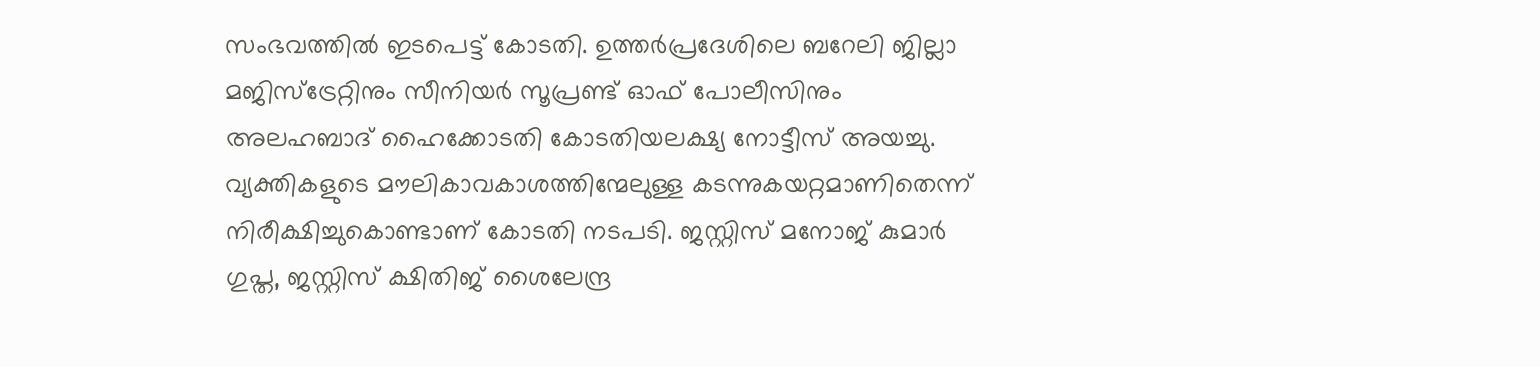സംഭവത്തിൽ ഇടപെട്ട് കോടതി. ഉത്തർപ്രദേശിലെ ബറേലി ജില്ലാ മജിസ്ട്രേറ്റിനും സീനിയർ സൂപ്രണ്ട് ഓഫ് പോലീസിനും അലഹബാദ് ഹൈക്കോടതി കോടതിയലക്ഷ്യ നോട്ടീസ് അയച്ചു. വ്യക്തികളുടെ മൗലികാവകാശത്തിന്മേലുള്ള കടന്നുകയറ്റമാണിതെന്ന് നിരീക്ഷിച്ചുകൊണ്ടാണ് കോടതി നടപടി. ജസ്റ്റിസ് മനോജ് കുമാർ ഗുപ്ത, ജസ്റ്റിസ് ക്ഷിതിജ് ശൈലേന്ദ്ര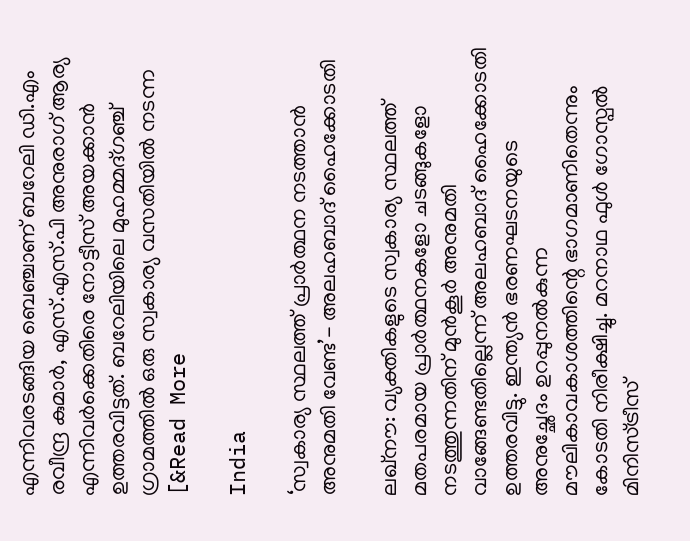എന്നിവരടങ്ങിയ ബെഞ്ചാണ് ബറേലി ഡി.എം രവീന്ദ്ര കുമാർ, എസ്.എസ്.പി അനുരാഗ് ആര്യ എന്നിവർക്കെതിരെ നോട്ടീസ് അയക്കാൻ ഉത്തരവിട്ടത്. ബറേലിയിലെ മുഹമ്മദ്ഗഞ്ച് ഗ്രാമത്തിൽ ഒരു സ്വകാര്യ വസതിയിൽ നടന്ന [&Read More

India

‘സ്വകാര്യ സ്ഥലത്ത് പ്രാർത്ഥന നടത്താൻ അനുമതി വേണ്ട’- അലഹബാദ് ഹൈക്കോടതി

ലഖ്‌നൗ: വ്യക്തികളുടെ സ്വകാര്യ സ്ഥലത്ത് മതപരമായ പ്രാർത്ഥനകളോ ചടങ്ങുകളോ നടത്തുന്നതിന് മുൻകൂർ അനുമതി വാങ്ങേണ്ടതില്ലെന്ന് അലഹബാദ് ഹൈക്കോടതി ഉത്തരവിട്ടു. ഇന്ത്യൻ ഭരണഘടനയുടെ അനുച്ഛേദം ഉറപ്പുനൽകുന്ന മൗലികാവകാശത്തിന്റെ ഭാഗമാണിതെന്നും കോടതി നിരീക്ഷിച്ചു. മറനാഥ ഫുൾ ഗോസ്പൽ മിനിസ്ട്രീസ്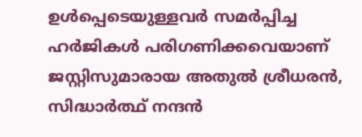ഉൾപ്പെടെയുള്ളവർ സമർപ്പിച്ച ഹർജികൾ പരിഗണിക്കവെയാണ് ജസ്റ്റിസുമാരായ അതുൽ ശ്രീധരൻ, സിദ്ധാർത്ഥ് നന്ദൻ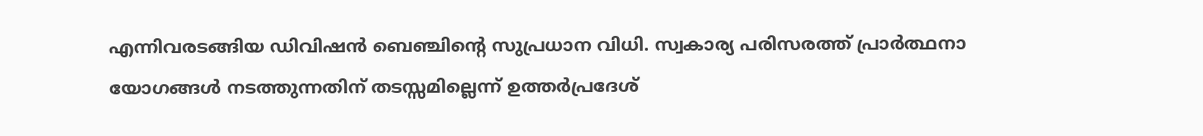എന്നിവരടങ്ങിയ ഡിവിഷൻ ബെഞ്ചിന്റെ സുപ്രധാന വിധി. സ്വകാര്യ പരിസരത്ത് പ്രാർത്ഥനാ യോഗങ്ങൾ നടത്തുന്നതിന് തടസ്സമില്ലെന്ന് ഉത്തർപ്രദേശ്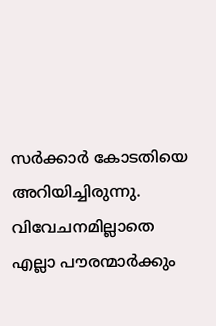സർക്കാർ കോടതിയെ അറിയിച്ചിരുന്നു. വിവേചനമില്ലാതെ എല്ലാ പൗരന്മാർക്കും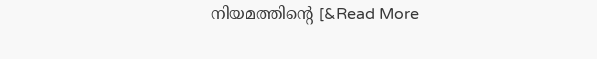നിയമത്തിന്റെ [&Read More